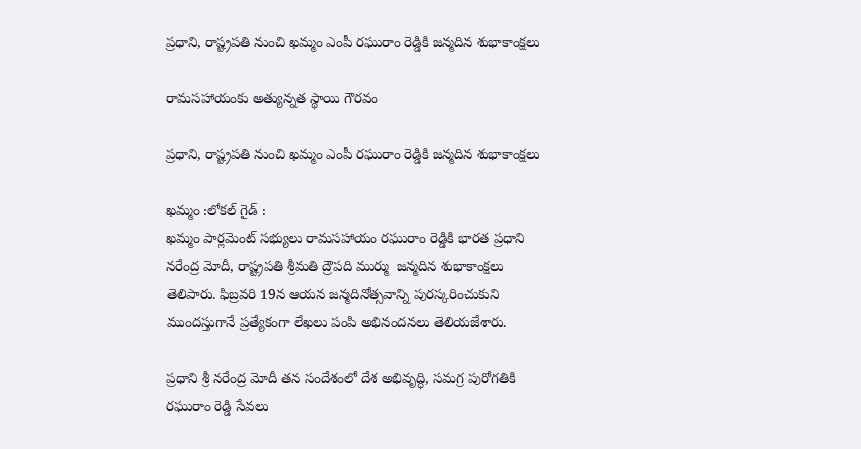ప్రధాని, రాష్ట్రపతి నుంచి ఖమ్మం ఎంపీ రఘురాం రెడ్డికి జన్మదిన శుభాకాంక్షలు

రామసహాయంకు అత్యున్నత స్థాయి గౌరవం

ప్రధాని, రాష్ట్రపతి నుంచి ఖమ్మం ఎంపీ రఘురాం రెడ్డికి జన్మదిన శుభాకాంక్షలు

ఖమ్మం :లోకల్ గైడ్ :
ఖమ్మం పార్లమెంట్ సభ్యులు రామసహాయం రఘురాం రెడ్డికి భారత ప్రధాని నరేంద్ర మోదీ, రాష్ట్రపతి శ్రీమతి ద్రౌపది ముర్ము  జన్మదిన శుభాకాంక్షలు తెలిపారు. ఫిబ్రవరి 19న ఆయన జన్మదినోత్సవాన్ని పురస్కరించుకుని ముందస్తుగానే ప్రత్యేకంగా లేఖలు పంపి అభినందనలు తెలియజేశారు.

ప్రధాని శ్రీ నరేంద్ర మోదీ తన సందేశంలో దేశ అభివృద్ధి, సమగ్ర పురోగతికి రఘురాం రెడ్డి సేవలు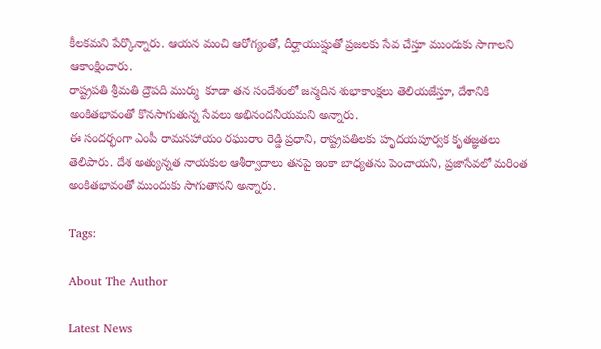కీలకమని పేర్కొన్నారు. ఆయన మంచి ఆరోగ్యంతో, దీర్ఘాయుష్షుతో ప్రజలకు సేవ చేస్తూ ముందుకు సాగాలని ఆకాంక్షించారు.
రాష్ట్రపతి శ్రీమతి ద్రౌపది ముర్ము  కూడా తన సందేశంలో జన్మదిన శుభాకాంక్షలు తెలియజేస్తూ, దేశానికి అంకితభావంతో కొనసాగుతున్న సేవలు అభినందనీయమని అన్నారు.
ఈ సందర్భంగా ఎంపీ రామసహాయం రఘురాం రెడ్డి ప్రధాని, రాష్ట్రపతిలకు హృదయపూర్వక కృతజ్ఞతలు తెలిపారు. దేశ అత్యున్నత నాయకుల ఆశీర్వాదాలు తనపై ఇంకా బాధ్యతను పెంచాయని, ప్రజాసేవలో మరింత అంకితభావంతో ముందుకు సాగుతానని అన్నారు.

Tags:

About The Author

Latest News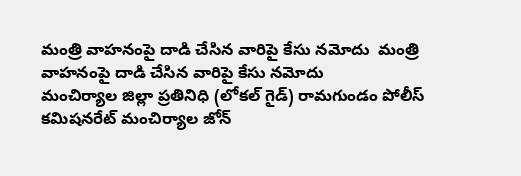మంత్రి వాహనంపై దాడి చేసిన వారిపై కేసు నమోదు  మంత్రి వాహనంపై దాడి చేసిన వారిపై కేసు నమోదు
మంచిర్యాల జిల్లా ప్రతినిధి (లోకల్ గైడ్) రామగుండం పోలీస్ కమిషనరేట్ మంచిర్యాల జోన్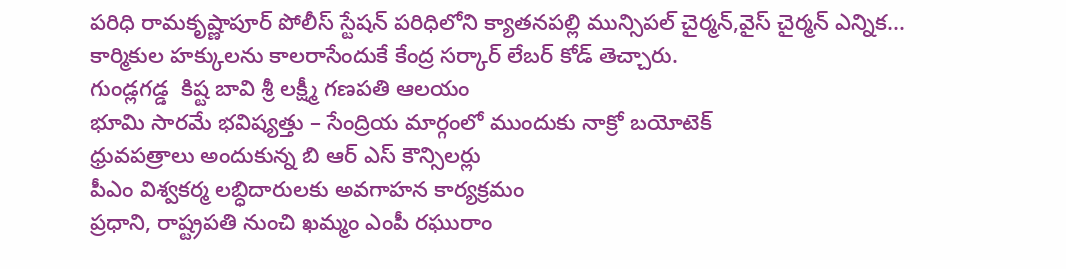పరిధి రామకృష్ణాపూర్ పోలీస్ స్టేషన్ పరిధిలోని క్యాతనపల్లి మున్సిపల్ చైర్మన్,వైస్ చైర్మన్ ఎన్నిక...
కార్మికుల హక్కులను కాలరాసేందుకే కేంద్ర సర్కార్ లేబర్ కోడ్ తెచ్చారు.
గుండ్లగడ్డ  కిష్ట బావి శ్రీ లక్ష్మీ గణపతి ఆలయం
భూమి సారమే భవిష్యత్తు – సేంద్రియ మార్గంలో ముందుకు నాక్రో బయోటెక్
ధ్రువపత్రాలు అందుకున్న బి ఆర్ ఎస్ కౌన్సిలర్లు
పీఎం విశ్వకర్మ లబ్ధిదారులకు అవగాహన కార్యక్రమం
ప్రధాని, రాష్ట్రపతి నుంచి ఖమ్మం ఎంపీ రఘురాం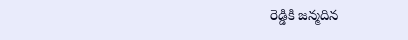రెడ్డికి జన్మదిన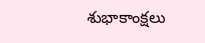శుభాకాంక్షలు